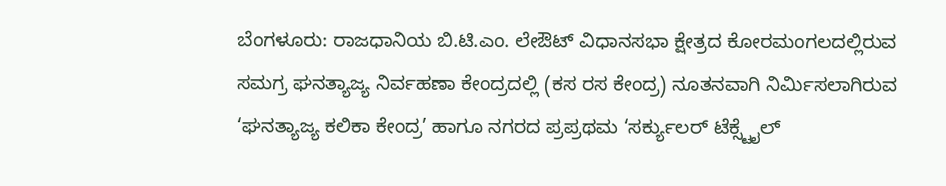ಬೆಂಗಳೂರು: ರಾಜಧಾನಿಯ ಬಿ.ಟಿ.ಎಂ. ಲೇಔಟ್ ವಿಧಾನಸಭಾ ಕ್ಷೇತ್ರದ ಕೋರಮಂಗಲದಲ್ಲಿರುವ ಸಮಗ್ರ ಘನತ್ಯಾಜ್ಯ ನಿರ್ವಹಣಾ ಕೇಂದ್ರದಲ್ಲಿ (ಕಸ ರಸ ಕೇಂದ್ರ) ನೂತನವಾಗಿ ನಿರ್ಮಿಸಲಾಗಿರುವ ‘ಘನತ್ಯಾಜ್ಯ ಕಲಿಕಾ ಕೇಂದ್ರ’ ಹಾಗೂ ನಗರದ ಪ್ರಪ್ರಥಮ ‘ಸರ್ಕ್ಯುಲರ್ ಟೆಕ್ಸ್ಟೈಲ್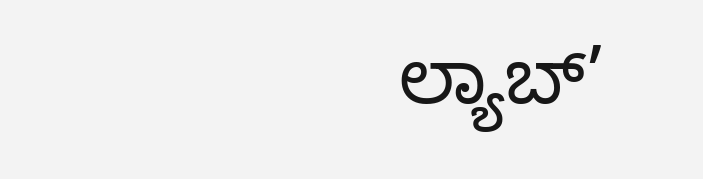ಲ್ಯಾಬ್’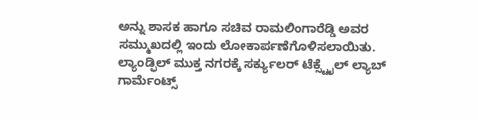ಅನ್ನು ಶಾಸಕ ಹಾಗೂ ಸಚಿವ ರಾಮಲಿಂಗಾರೆಡ್ಡಿ ಅವರ ಸಮ್ಮುಖದಲ್ಲಿ ಇಂದು ಲೋಕಾರ್ಪಣೆಗೊಳಿಸಲಾಯಿತು.
ಲ್ಯಾಂಡ್ಫಿಲ್ ಮುಕ್ತ ನಗರಕ್ಕೆ ಸರ್ಕ್ಯುಲರ್ ಟೆಕ್ಸ್ಟೈಲ್ ಲ್ಯಾಬ್
ಗಾರ್ಮೆಂಟ್ಸ್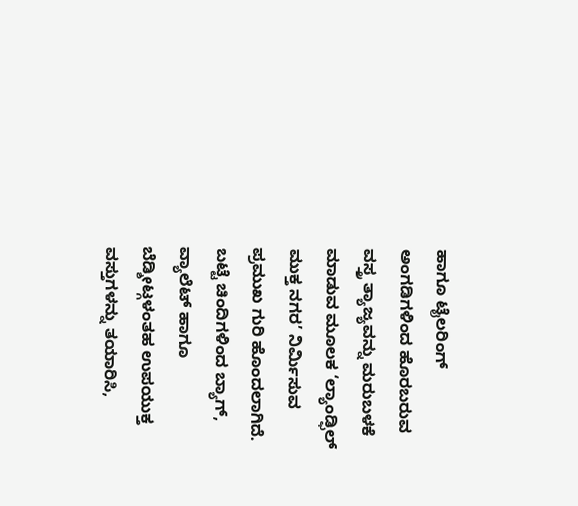ಹಾಗೂ ಟೈಲರಿಂಗ್ ಅಂಗಡಿಗಳಿಂದ ಹೊರಬರುವ ವಸ್ತ್ರ ತ್ಯಾಜ್ಯವನ್ನು ಮರುಬಳಕೆ ಮಾಡುವ ಮೂಲಕ ‘ಲ್ಯಾಂಡ್ಫಿಲ್ ಮುಕ್ತ ನಗರ’ ನಿರ್ಮಿಸುವ ಪ್ರಮುಖ ಗುರಿ ಹೊಂದಲಾಗಿದೆ. ಬಟ್ಟೆ ಚಿಂದಿಗಳಿಂದ ಬ್ಯಾಗ್, ವ್ಯಾಲೆಟ್ ಹಾಗೂ ಬೆಡ್ಶೀಟ್ಗಳಂತಹ ಉಪಯುಕ್ತ ವಸ್ತುಗಳನ್ನು ತಯಾರಿಸಿ,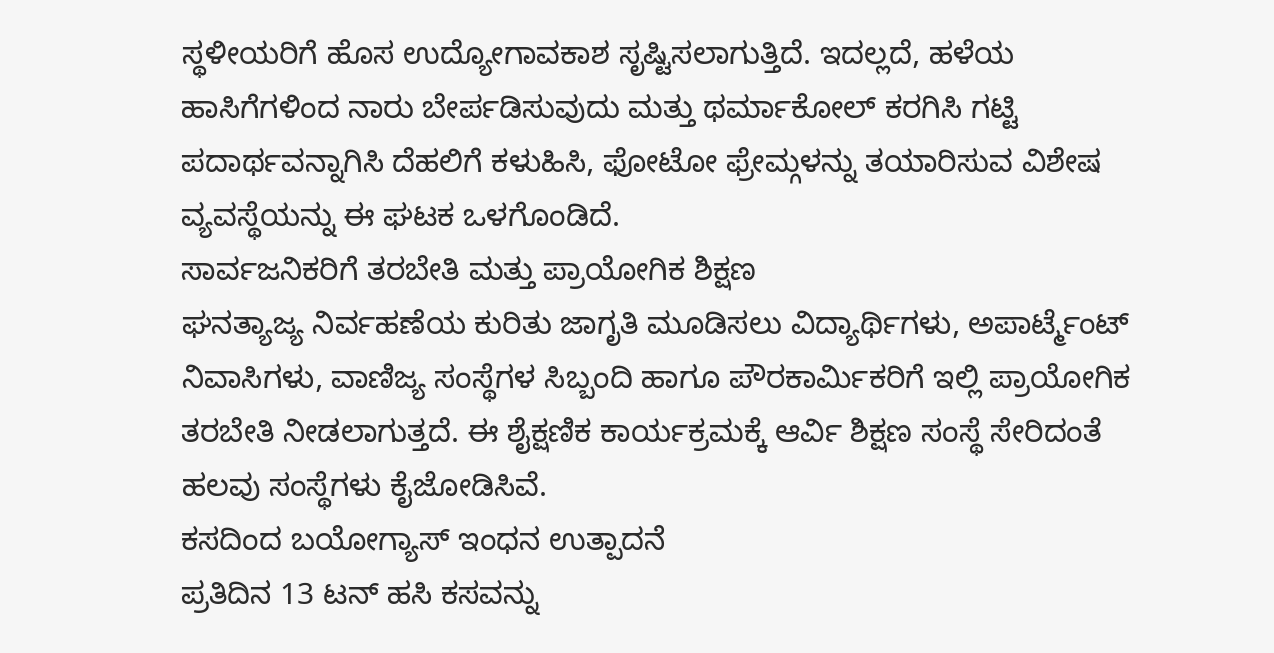ಸ್ಥಳೀಯರಿಗೆ ಹೊಸ ಉದ್ಯೋಗಾವಕಾಶ ಸೃಷ್ಟಿಸಲಾಗುತ್ತಿದೆ. ಇದಲ್ಲದೆ, ಹಳೆಯ ಹಾಸಿಗೆಗಳಿಂದ ನಾರು ಬೇರ್ಪಡಿಸುವುದು ಮತ್ತು ಥರ್ಮಾಕೋಲ್ ಕರಗಿಸಿ ಗಟ್ಟಿ ಪದಾರ್ಥವನ್ನಾಗಿಸಿ ದೆಹಲಿಗೆ ಕಳುಹಿಸಿ, ಫೋಟೋ ಫ್ರೇಮ್ಗಳನ್ನು ತಯಾರಿಸುವ ವಿಶೇಷ ವ್ಯವಸ್ಥೆಯನ್ನು ಈ ಘಟಕ ಒಳಗೊಂಡಿದೆ.
ಸಾರ್ವಜನಿಕರಿಗೆ ತರಬೇತಿ ಮತ್ತು ಪ್ರಾಯೋಗಿಕ ಶಿಕ್ಷಣ
ಘನತ್ಯಾಜ್ಯ ನಿರ್ವಹಣೆಯ ಕುರಿತು ಜಾಗೃತಿ ಮೂಡಿಸಲು ವಿದ್ಯಾರ್ಥಿಗಳು, ಅಪಾರ್ಟ್ಮೆಂಟ್ ನಿವಾಸಿಗಳು, ವಾಣಿಜ್ಯ ಸಂಸ್ಥೆಗಳ ಸಿಬ್ಬಂದಿ ಹಾಗೂ ಪೌರಕಾರ್ಮಿಕರಿಗೆ ಇಲ್ಲಿ ಪ್ರಾಯೋಗಿಕ ತರಬೇತಿ ನೀಡಲಾಗುತ್ತದೆ. ಈ ಶೈಕ್ಷಣಿಕ ಕಾರ್ಯಕ್ರಮಕ್ಕೆ ಆರ್ವಿ ಶಿಕ್ಷಣ ಸಂಸ್ಥೆ ಸೇರಿದಂತೆ ಹಲವು ಸಂಸ್ಥೆಗಳು ಕೈಜೋಡಿಸಿವೆ.
ಕಸದಿಂದ ಬಯೋಗ್ಯಾಸ್ ಇಂಧನ ಉತ್ಪಾದನೆ
ಪ್ರತಿದಿನ 13 ಟನ್ ಹಸಿ ಕಸವನ್ನು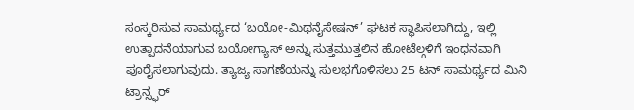ಸಂಸ್ಕರಿಸುವ ಸಾಮರ್ಥ್ಯದ ‘ಬಯೋ-ಮಿಥನೈಸೇಷನ್’ ಘಟಕ ಸ್ಥಾಪಿಸಲಾಗಿದ್ದು, ಇಲ್ಲಿ ಉತ್ಪಾದನೆಯಾಗುವ ಬಯೋಗ್ಯಾಸ್ ಅನ್ನು ಸುತ್ತಮುತ್ತಲಿನ ಹೋಟೆಲ್ಗಳಿಗೆ ಇಂಧನವಾಗಿ ಪೂರೈಸಲಾಗುವುದು. ತ್ಯಾಜ್ಯ ಸಾಗಣೆಯನ್ನು ಸುಲಭಗೊಳಿಸಲು 25 ಟನ್ ಸಾಮರ್ಥ್ಯದ ಮಿನಿ ಟ್ರಾನ್ಸ್ಫರ್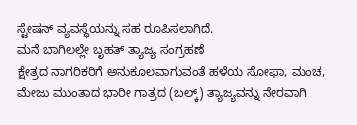ಸ್ಟೇಷನ್ ವ್ಯವಸ್ಥೆಯನ್ನು ಸಹ ರೂಪಿಸಲಾಗಿದೆ.
ಮನೆ ಬಾಗಿಲಲ್ಲೇ ಬೃಹತ್ ತ್ಯಾಜ್ಯ ಸಂಗ್ರಹಣೆ
ಕ್ಷೇತ್ರದ ನಾಗರಿಕರಿಗೆ ಅನುಕೂಲವಾಗುವಂತೆ ಹಳೆಯ ಸೋಫಾ, ಮಂಚ, ಮೇಜು ಮುಂತಾದ ಭಾರೀ ಗಾತ್ರದ (ಬಲ್ಕ್) ತ್ಯಾಜ್ಯವನ್ನು ನೇರವಾಗಿ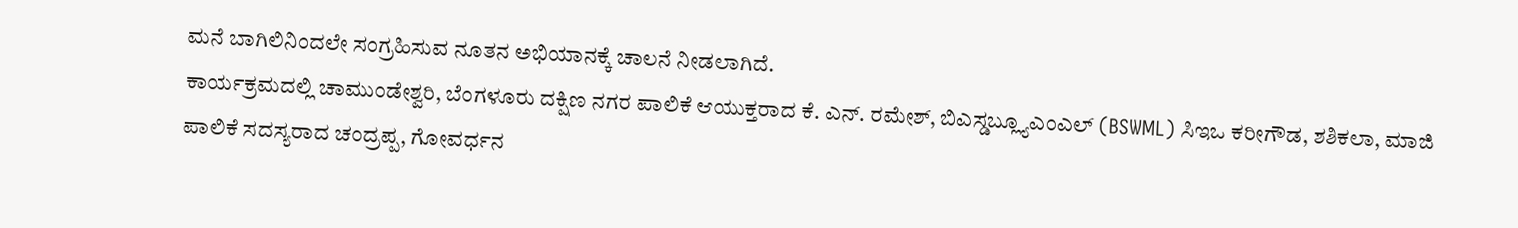ಮನೆ ಬಾಗಿಲಿನಿಂದಲೇ ಸಂಗ್ರಹಿಸುವ ನೂತನ ಅಭಿಯಾನಕ್ಕೆ ಚಾಲನೆ ನೀಡಲಾಗಿದೆ.
ಕಾರ್ಯಕ್ರಮದಲ್ಲಿ ಚಾಮುಂಡೇಶ್ವರಿ, ಬೆಂಗಳೂರು ದಕ್ಷಿಣ ನಗರ ಪಾಲಿಕೆ ಆಯುಕ್ತರಾದ ಕೆ. ಎನ್. ರಮೇಶ್, ಬಿಎಸ್ಡಬ್ಲ್ಯೂಎಂಎಲ್ (BSWML) ಸಿಇಒ ಕರೀಗೌಡ, ಶಶಿಕಲಾ, ಮಾಜಿ ಪಾಲಿಕೆ ಸದಸ್ಯರಾದ ಚಂದ್ರಪ್ಪ, ಗೋವರ್ಧನ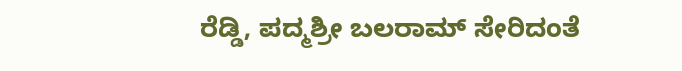ರೆಡ್ಡಿ, ಪದ್ಮಶ್ರೀ ಬಲರಾಮ್ ಸೇರಿದಂತೆ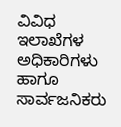ವಿವಿಧ ಇಲಾಖೆಗಳ ಅಧಿಕಾರಿಗಳು ಹಾಗೂ ಸಾರ್ವಜನಿಕರು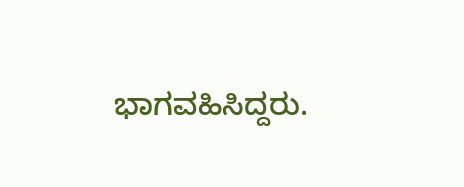ಭಾಗವಹಿಸಿದ್ದರು.